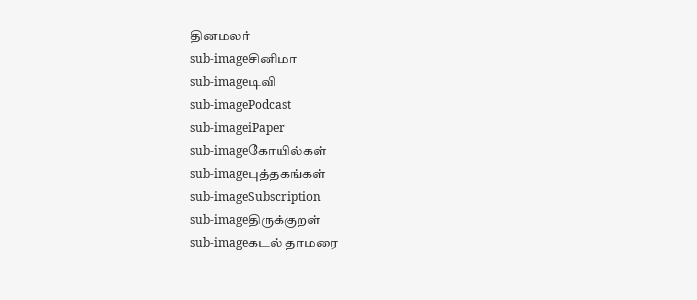தினமலர்
sub-imageசினிமா
sub-imageடிவி
sub-imagePodcast
sub-imageiPaper
sub-imageகோயில்கள்
sub-imageபுத்தகங்கள்
sub-imageSubscription
sub-imageதிருக்குறள்
sub-imageகடல் தாமரை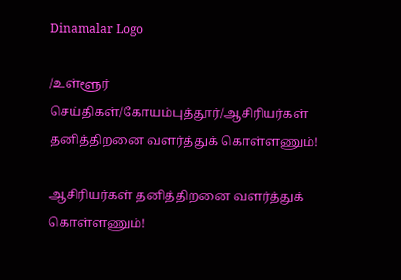Dinamalar Logo

/உள்ளூர் செய்திகள்/கோயம்புத்தூர்/ஆசிரியர்கள் தனித்திறனை வளர்த்துக் கொள்ளணும்!

ஆசிரியர்கள் தனித்திறனை வளர்த்துக் கொள்ளணும்!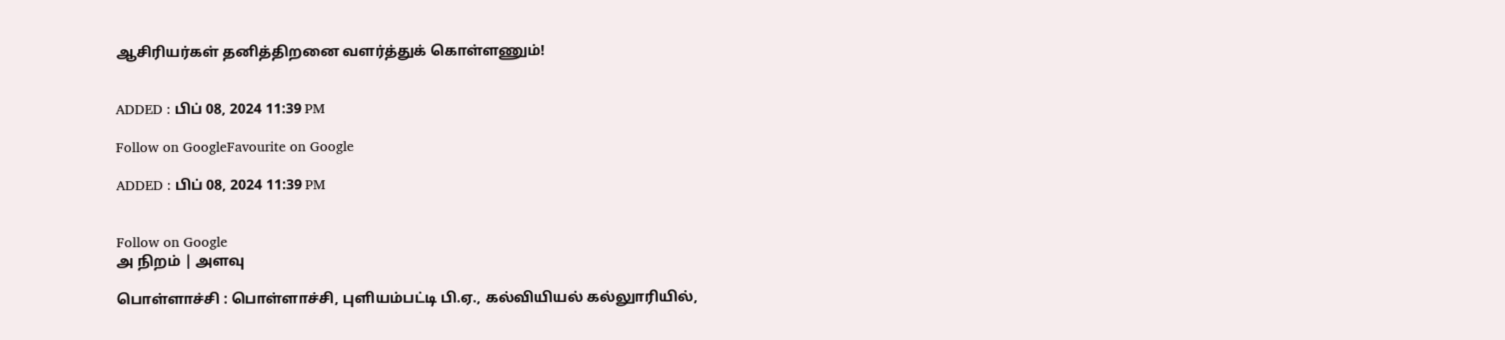ஆசிரியர்கள் தனித்திறனை வளர்த்துக் கொள்ளணும்!


ADDED : பிப் 08, 2024 11:39 PM

Follow on GoogleFavourite on Google

ADDED : பிப் 08, 2024 11:39 PM


Follow on Google
அ நிறம் | அளவு

பொள்ளாச்சி : பொள்ளாச்சி, புளியம்பட்டி பி.ஏ., கல்வியியல் கல்லுாரியில்,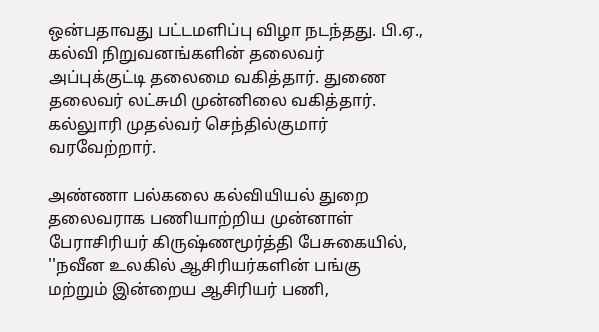ஒன்பதாவது பட்டமளிப்பு விழா நடந்தது. பி.ஏ., கல்வி நிறுவனங்களின் தலைவர் அப்புக்குட்டி தலைமை வகித்தார். துணை தலைவர் லட்சுமி முன்னிலை வகித்தார். கல்லுாரி முதல்வர் செந்தில்குமார் வரவேற்றார்.

அண்ணா பல்கலை கல்வியியல் துறை தலைவராக பணியாற்றிய முன்னாள் பேராசிரியர் கிருஷ்ணமூர்த்தி பேசுகையில், ''நவீன உலகில் ஆசிரியர்களின் பங்கு மற்றும் இன்றைய ஆசிரியர் பணி,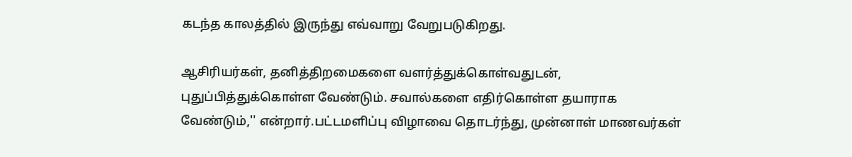கடந்த காலத்தில் இருந்து எவ்வாறு வேறுபடுகிறது.

ஆசிரியர்கள், தனித்திறமைகளை வளர்த்துக்கொள்வதுடன், புதுப்பித்துக்கொள்ள வேண்டும். சவால்களை எதிர்கொள்ள தயாராக வேண்டும்,'' என்றார்.பட்டமளிப்பு விழாவை தொடர்ந்து, முன்னாள் மாணவர்கள்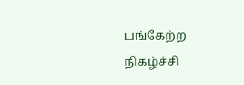பங்கேற்ற நிகழ்ச்சி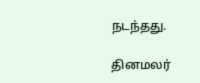நடந்தது.

தினமலர்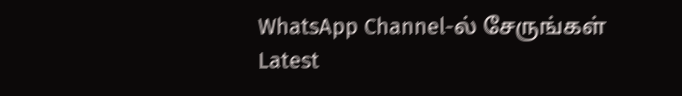WhatsApp Channel-ல் சேருங்கள்
Latest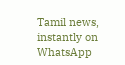Tamil news, instantly on WhatsApp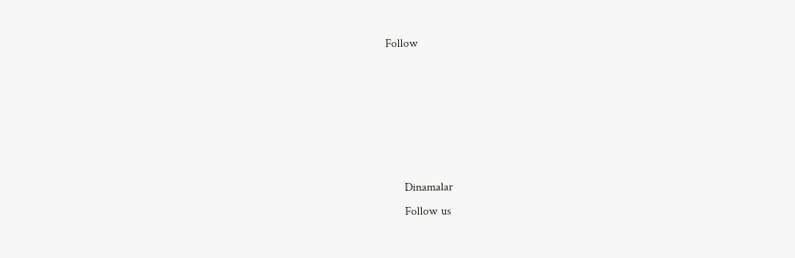Follow





      Dinamalar
      Follow us